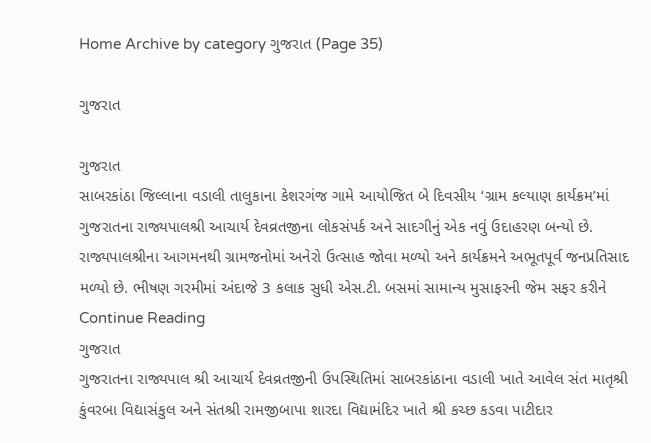Home Archive by category ગુજરાત (Page 35)

ગુજરાત

ગુજરાત
સાબરકાંઠા જિલ્લાના વડાલી તાલુકાના કેશરગંજ ગામે આયોજિત બે દિવસીય ‘ગ્રામ કલ્યાણ કાર્યક્રમ’માં ગુજરાતના રાજ્યપાલશ્રી આચાર્ય દેવવ્રતજીના લોકસંપર્ક અને સાદગીનું એક નવું ઉદાહરણ બન્યો છે. રાજ્યપાલશ્રીના આગમનથી ગ્રામજનોમાં અનેરો ઉત્સાહ જોવા મળ્યો અને કાર્યક્રમને અભૂતપૂર્વ જનપ્રતિસાદ મળ્યો છે. ભીષણ ગરમીમાં અંદાજે 3 કલાક સુધી એસ.ટી. બસમાં સામાન્ય મુસાફરની જેમ સફર કરીને Continue Reading
ગુજરાત
ગુજરાતના રાજ્યપાલ શ્રી આચાર્ય દેવવ્રતજીની ઉપસ્થિતિમાં સાબરકાંઠાના વડાલી ખાતે આવેલ સંત માતૃશ્રી કુંવરબા વિદ્યાસંકુલ અને સંતશ્રી રામજીબાપા શારદા વિદ્યામંદિર ખાતે શ્રી કચ્છ કડવા પાટીદાર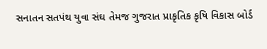સનાતન સતપંથ યુવા સંઘ તેમજ ગુજરાત પ્રાકૃતિક કૃષિ વિકાસ બોર્ડ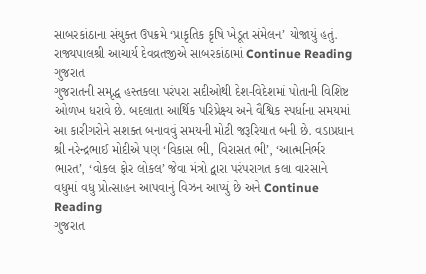સાબરકાંઠાના સંયુક્ત ઉપક્રમે ‘પ્રાકૃતિક કૃષિ ખેડૂત સંમેલન’ યોજાયું હતું. રાજ્યપાલશ્રી આચાર્ય દેવવ્રતજીએ સાબરકાંઠામાં Continue Reading
ગુજરાત
ગુજરાતની સમૃદ્ધ હસ્તકલા પરંપરા સદીઓથી દેશ-વિદેશમાં પોતાની વિશિષ્ટ ઓળખ ધરાવે છે. બદલાતા આર્થિક પરિપ્રેક્ષ્ય અને વૈશ્વિક સ્પર્ધાના સમયમાં આ કારીગરોને સશક્ત બનાવવું સમયની મોટી જરૂરિયાત બની છે. વડાપ્રધાન શ્રી નરેન્દ્રભાઈ મોદીએ પણ ‘વિકાસ ભી, વિરાસત ભી’, ‘આત્મનિર્ભર ભારત’, ‘વોકલ ફોર લોકલ’ જેવા મંત્રો દ્વારા પરંપરાગત કલા વારસાને વધુમાં વધુ પ્રોત્સાહન આપવાનું વિઝન આપ્યું છે અને Continue Reading
ગુજરાત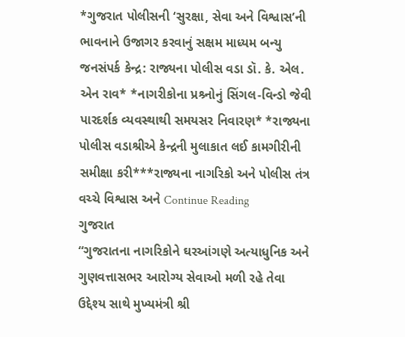*ગુજરાત પોલીસની ‘સુરક્ષા, સેવા અને વિશ્વાસ’ની ભાવનાને ઉજાગર કરવાનું સક્ષમ માધ્યમ બન્યુ જનસંપર્ક કેન્દ્ર: રાજ્યના પોલીસ વડા ડૉ. કે. એલ. એન રાવ* *નાગરીકોના પ્રશ્ર્નોનું સિંગલ-વિન્ડો જેવી પારદર્શક વ્યવસ્થાથી સમયસર નિવારણ* *રાજ્યના પોલીસ વડાશ્રીએ કેન્દ્રની મુલાકાત લઈ કામગીરીની સમીક્ષા કરી***રાજ્યના નાગરિકો અને પોલીસ તંત્ર વચ્ચે વિશ્વાસ અને Continue Reading
ગુજરાત
“ગુજરાતના નાગરિકોને ઘરઆંગણે અત્યાધુનિક અને ગુણવત્તાસભર આરોગ્ય સેવાઓ મળી રહે તેવા ઉદ્દેશ્ય સાથે મુખ્યમંત્રી શ્રી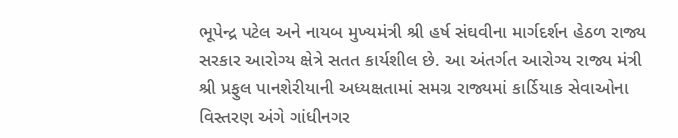ભૂપેન્દ્ર પટેલ અને નાયબ મુખ્યમંત્રી શ્રી હર્ષ સંઘવીના માર્ગદર્શન હેઠળ રાજ્ય સરકાર આરોગ્ય ક્ષેત્રે સતત કાર્યશીલ છે. આ અંતર્ગત આરોગ્ય રાજ્ય મંત્રી શ્રી પ્રફુલ પાનશેરીયાની અધ્યક્ષતામાં સમગ્ર રાજ્યમાં કાર્ડિયાક સેવાઓના વિસ્તરણ અંગે ગાંધીનગર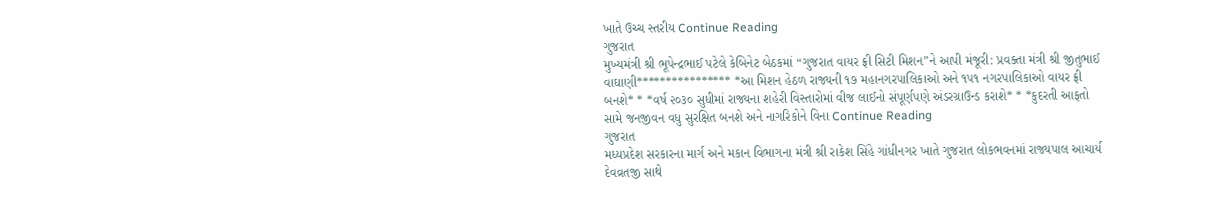ખાતે ઉચ્ચ સ્તરીય Continue Reading
ગુજરાત
મુખ્યમંત્રી શ્રી ભૂપેન્દ્રભાઈ પટેલે કેબિનેટ બેઠકમાં “ગુજરાત વાયર ફ્રી સિટી મિશન”ને આપી મંજૂરી: પ્રવક્તા મંત્રી શ્રી જીતુભાઈ વાઘાણી**************** *આ મિશન હેઠળ રાજ્યની ૧૭ મહાનગરપાલિકાઓ અને ૧૫૧ નગરપાલિકાઓ વાયર ફ્રી બનશે* * *વર્ષ ૨૦૩૦ સુધીમાં રાજ્યના શહેરી વિસ્તારોમાં વીજ લાઈનો સંપૂર્ણપણે અંડરગ્રાઉન્ડ કરાશે* * *કુદરતી આફતો સામે જનજીવન વધુ સુરક્ષિત બનશે અને નાગરિકોને વિના Continue Reading
ગુજરાત
મધ્યપ્રદેશ સરકારના માર્ગ અને મકાન વિભાગના મંત્રી શ્રી રાકેશ સિંહે ગાંધીનગર ખાતે ગુજરાત લોકભવનમાં રાજ્યપાલ આચાર્ય દેવવ્રતજી સાથે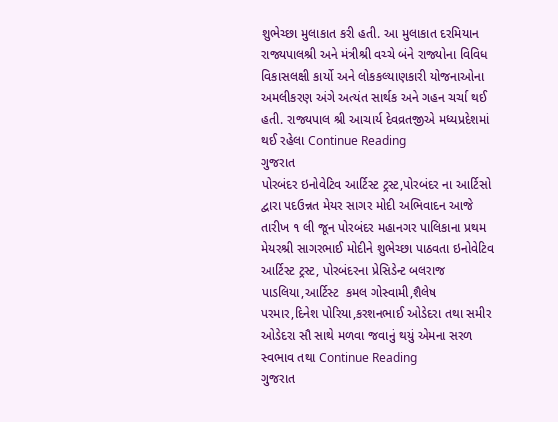શુભેચ્છા મુલાકાત કરી હતી. આ મુલાકાત દરમિયાન રાજ્યપાલશ્રી અને મંત્રીશ્રી વચ્ચે બંને રાજ્યોના વિવિધ વિકાસલક્ષી કાર્યો અને લોકકલ્યાણકારી યોજનાઓના અમલીકરણ અંગે અત્યંત સાર્થક અને ગહન ચર્ચા થઈ હતી. રાજ્યપાલ શ્રી આચાર્ય દેવવ્રતજીએ મધ્યપ્રદેશમાં થઈ રહેલા Continue Reading
ગુજરાત
પોરબંદર ઇનોવેટિવ આર્ટિસ્ટ ટ્રસ્ટ,પોરબંદર ના આર્ટિસો દ્વારા પદઉન્નત મેયર સાગર મોદી અભિવાદન આજે તારીખ ૧ લી જૂન પોરબંદર મહાનગર પાલિકાના પ્રથમ મેયરશ્રી સાગરભાઈ મોદીને શુભેચ્છા પાઠવતા ઇનોવેટિવ આર્ટિસ્ટ ટ્રસ્ટ, પોરબંદરના પ્રેસિડેન્ટ બલરાજ પાડલિયા,આર્ટિસ્ટ  કમલ ગોસ્વામી,શૈલેષ પરમાર,દિનેશ પોરિયા,કરશનભાઈ ઓડેદરા તથા સમીર ઓડેદરા સૌ સાથે મળવા જવાનું થયું એમના સરળ સ્વભાવ તથા Continue Reading
ગુજરાત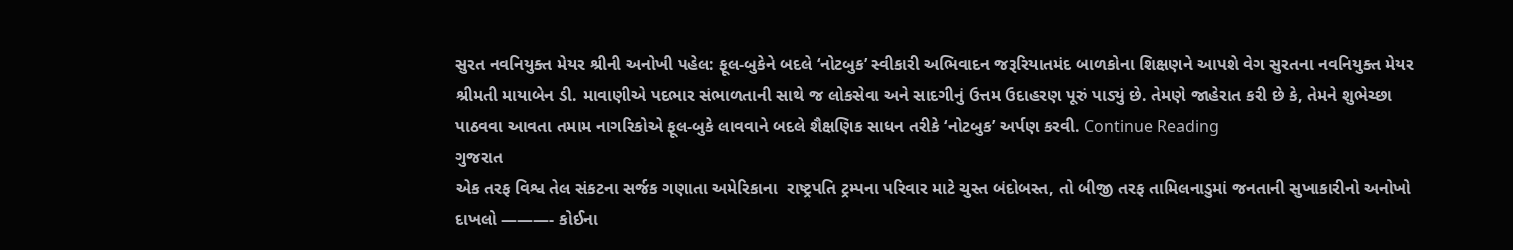સુરત નવનિયુક્ત મેયર શ્રીની અનોખી પહેલ: ફૂલ-બુકેને બદલે ‘નોટબુક’ સ્વીકારી અભિવાદન જરૂરિયાતમંદ બાળકોના શિક્ષણને આપશે વેગ સુરતના નવનિયુક્ત મેયર શ્રીમતી માયાબેન ડી. માવાણીએ પદભાર સંભાળતાની સાથે જ લોકસેવા અને સાદગીનું ઉત્તમ ઉદાહરણ પૂરું પાડ્યું છે. તેમણે જાહેરાત કરી છે કે, તેમને શુભેચ્છા પાઠવવા આવતા તમામ નાગરિકોએ ફૂલ-બુકે લાવવાને બદલે શૈક્ષણિક સાધન તરીકે ‘નોટબુક’ અર્પણ કરવી. Continue Reading
ગુજરાત
એક તરફ વિશ્વ તેલ સંકટના સર્જક ગણાતા અમેરિકાના  રાષ્ટ્રપતિ ટ્રમ્પના પરિવાર માટે ચુસ્ત બંદોબસ્ત, તો બીજી તરફ તામિલનાડુમાં જનતાની સુખાકારીનો અનોખો દાખલો ———- કોઈના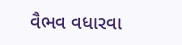વૈભવ વધારવા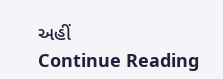અહીં                Continue Reading